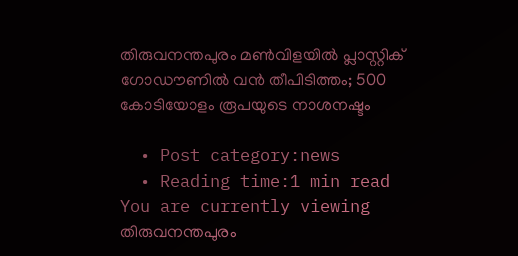തിരുവനന്തപുരം മണ്‍വിളയില്‍ പ്ലാസ്റ്റിക് ഗോഡൗണില്‍ വന്‍ തീപിടിത്തം; 500 കോടിയോളം രൂപയുടെ നാശനഷ്ടം

  • Post category:news
  • Reading time:1 min read
You are currently viewing തിരുവനന്തപുരം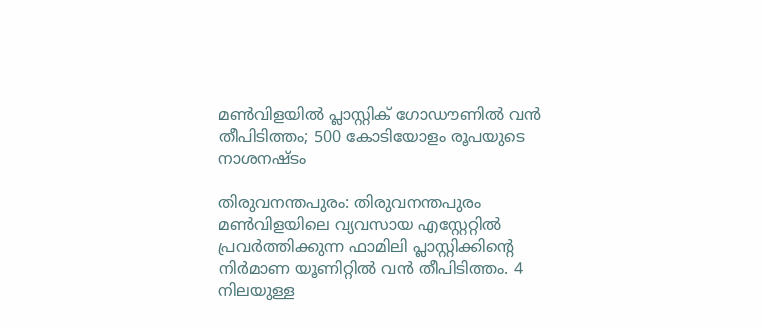മണ്‍വിളയില്‍ പ്ലാസ്റ്റിക് ഗോഡൗണില്‍ വന്‍ തീപിടിത്തം; 500 കോടിയോളം രൂപയുടെ നാശനഷ്ടം

തിരുവനന്തപുരം: തിരുവനന്തപുരം മണ്‍വിളയിലെ വ്യവസായ എസ്റ്റേറ്റില്‍ പ്രവര്‍ത്തിക്കുന്ന ഫാമിലി പ്ലാസ്റ്റിക്കിന്റെ നിര്‍മാണ യൂണിറ്റില്‍ വന്‍ തീപിടിത്തം. 4 നിലയുള്ള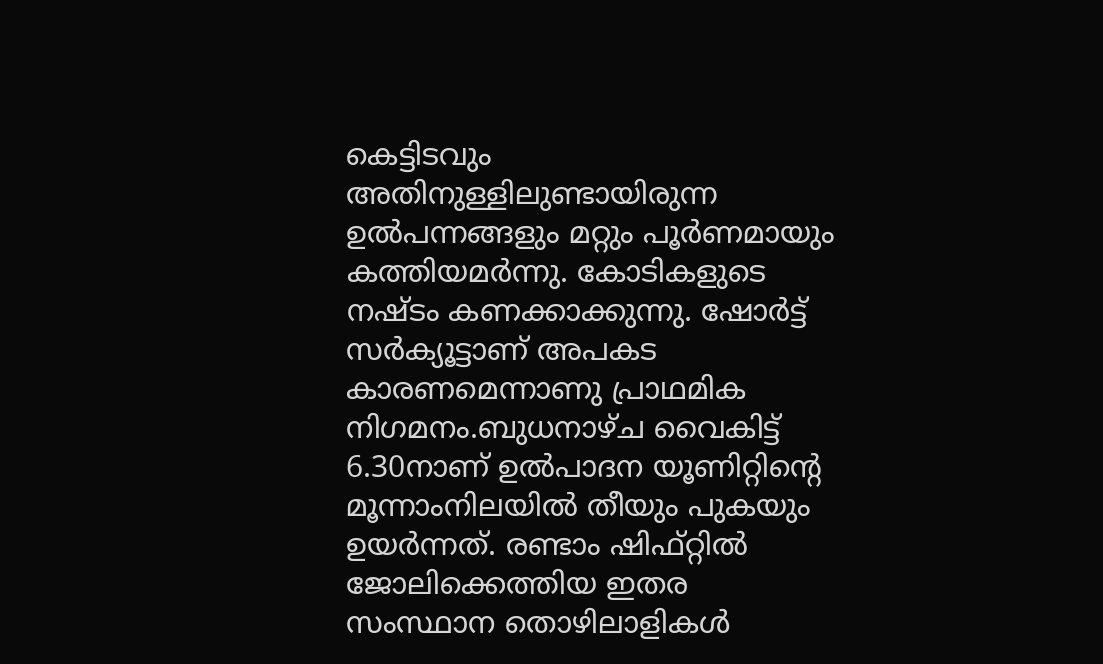കെട്ടിടവും അതിനുള്ളിലുണ്ടായിരുന്ന ഉല്‍പന്നങ്ങളും മറ്റും പൂര്‍ണമായും കത്തിയമര്‍ന്നു. കോടികളുടെ നഷ്ടം കണക്കാക്കുന്നു. ഷോര്‍ട്ട് സര്‍ക്യൂട്ടാണ് അപകട കാരണമെന്നാണു പ്രാഥമിക നിഗമനം.ബുധനാഴ്ച വൈകിട്ട് 6.30നാണ് ഉല്‍പാദന യൂണിറ്റിന്റെ മൂന്നാംനിലയില്‍ തീയും പുകയും ഉയര്‍ന്നത്. രണ്ടാം ഷിഫ്റ്റില്‍ ജോലിക്കെത്തിയ ഇതര സംസ്ഥാന തൊഴിലാളികള്‍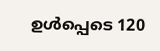ഉള്‍പ്പെടെ 120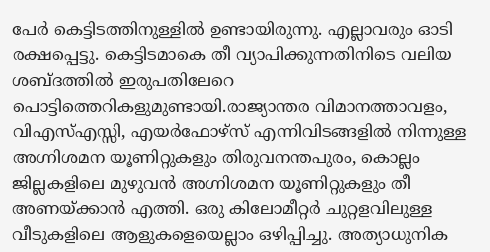പേര്‍ കെട്ടിടത്തിനുള്ളില്‍ ഉണ്ടായിരുന്നു. എല്ലാവരും ഓടി രക്ഷപ്പെട്ടു. കെട്ടിടമാകെ തീ വ്യാപിക്കുന്നതിനിടെ വലിയ ശബ്ദത്തില്‍ ഇരുപതിലേറെ പൊട്ടിത്തെറികളുമുണ്ടായി.രാജ്യാന്തര വിമാനത്താവളം, വിഎസ്എസ്സി, എയര്‍ഫോഴ്സ് എന്നിവിടങ്ങളില്‍ നിന്നുള്ള അഗ്നിശമന യൂണിറ്റുകളും തിരുവനന്തപുരം, കൊല്ലം ജില്ലകളിലെ മുഴുവന്‍ അഗ്നിശമന യൂണിറ്റുകളും തീ അണയ്ക്കാന്‍ എത്തി. ഒരു കിലോമീറ്റര്‍ ചുറ്റളവിലുള്ള വീടുകളിലെ ആളുകളെയെല്ലാം ഒഴിപ്പിച്ചു. അത്യാധുനിക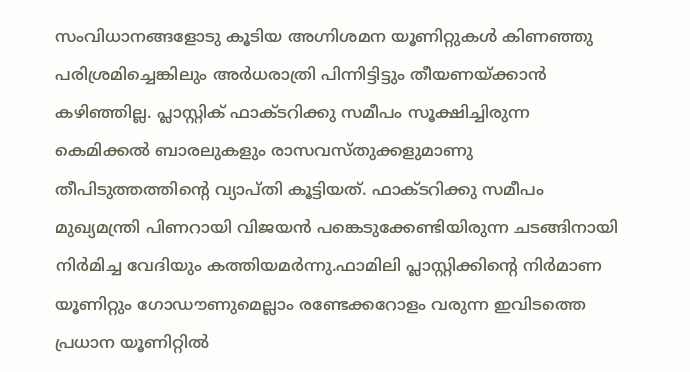സംവിധാനങ്ങളോടു കൂടിയ അഗ്നിശമന യൂണിറ്റുകള്‍ കിണഞ്ഞു പരിശ്രമിച്ചെങ്കിലും അര്‍ധരാത്രി പിന്നിട്ടിട്ടും തീയണയ്ക്കാന്‍ കഴിഞ്ഞില്ല. പ്ലാസ്റ്റിക് ഫാക്ടറിക്കു സമീപം സൂക്ഷിച്ചിരുന്ന കെമിക്കല്‍ ബാരലുകളും രാസവസ്തുക്കളുമാണു തീപിടുത്തത്തിന്റെ വ്യാപ്തി കൂട്ടിയത്. ഫാക്ടറിക്കു സമീപം മുഖ്യമന്ത്രി പിണറായി വിജയന്‍ പങ്കെടുക്കേണ്ടിയിരുന്ന ചടങ്ങിനായി നിര്‍മിച്ച വേദിയും കത്തിയമര്‍ന്നു.ഫാമിലി പ്ലാസ്റ്റിക്കിന്റെ നിര്‍മാണ യൂണിറ്റും ഗോഡൗണുമെല്ലാം രണ്ടേക്കറോളം വരുന്ന ഇവിടത്തെ പ്രധാന യൂണിറ്റില്‍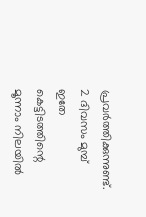പ്രവര്‍ത്തിക്കുന്നുണ്ട്. 2 ദിവസം മുമ്പ് ഇതേ കെട്ടിടത്തിന്റെ മൂന്നാം നിലയില്‍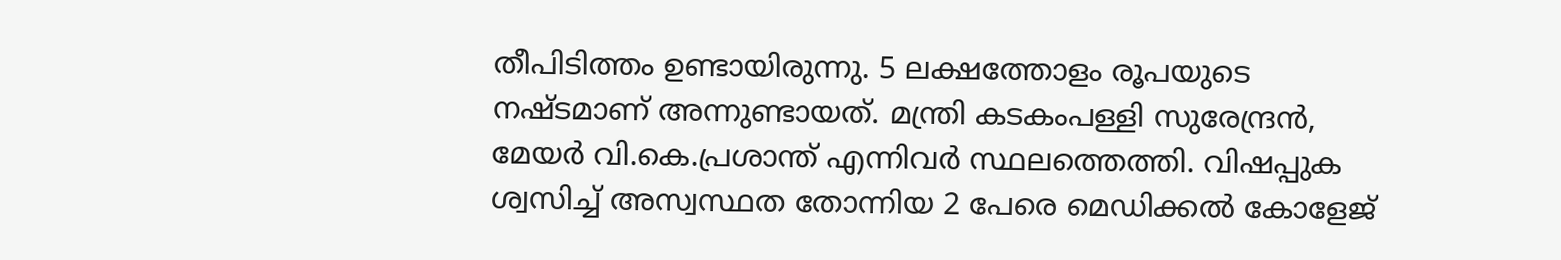തീപിടിത്തം ഉണ്ടായിരുന്നു. 5 ലക്ഷത്തോളം രൂപയുടെ നഷ്ടമാണ് അന്നുണ്ടായത്. മന്ത്രി കടകംപള്ളി സുരേന്ദ്രന്‍, മേയര്‍ വി.കെ.പ്രശാന്ത് എന്നിവര്‍ സ്ഥലത്തെത്തി. വിഷപ്പുക ശ്വസിച്ച് അസ്വസ്ഥത തോന്നിയ 2 പേരെ മെഡിക്കല്‍ കോളേജ്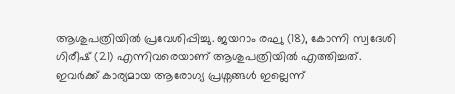ആശുപത്രിയില്‍ പ്രവേശിപ്പിച്ചു. ജയറാം രഘു (18), കോന്നി സ്വദേശി ഗിരീഷ് (21) എന്നിവരെയാണ് ആശുപത്രിയില്‍ എത്തിച്ചത്. ഇവര്‍ക്ക് കാര്യമായ ആരോഗ്യ പ്രശ്നങ്ങള്‍ ഇല്ലെന്ന്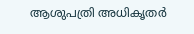ആശുപത്രി അധികൃതര്‍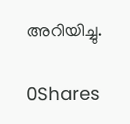അറിയിച്ചു.

0Shares